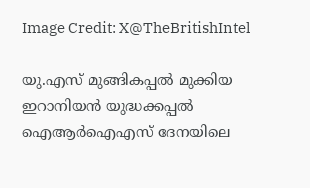Image Credit: X@TheBritishIntel

യു.എസ് മുങ്ങികപ്പല്‍ മുക്കിയ ഇറാനിയന്‍ യുദ്ധക്കപ്പല്‍ ഐആര്‍ഐഎസ് ദേനയിലെ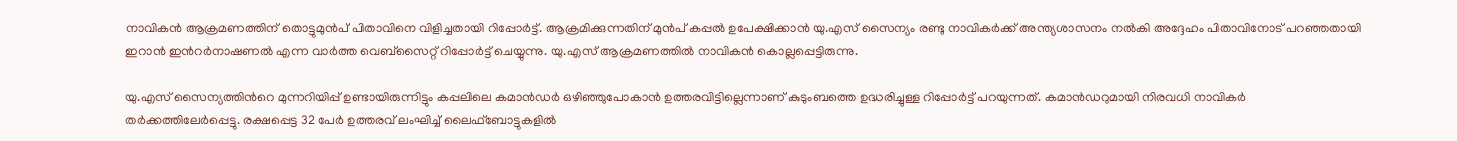നാവികന്‍ ആക്രമണത്തിന് തൊട്ടുമുന്‍പ് പിതാവിനെ വിളിച്ചതായി റിപ്പോര്‍ട്ട്. ആക്രമിക്കുന്നതിന് മുന്‍പ് കപ്പല്‍ ഉപേക്ഷിക്കാന്‍ യു.എസ് സൈന്യം രണ്ടു നാവികര്‍ക്ക് അന്ത്യശാസനം നല്‍കി അദ്ദേഹം പിതാവിനോട് പറഞ്ഞതായി ഇറാന്‍ ഇന്‍റര്‍നാഷണല്‍ എന്ന വാര്‍ത്ത വെബ്സൈറ്റ് റിപ്പോര്‍ട്ട് ചെയ്യുന്നു. യു.എസ് ആക്രമണത്തില്‍ നാവികന്‍ കൊല്ലപ്പെട്ടിരുന്നു.

യു.എസ് സൈന്യത്തിന്‍റെ മുന്നറിയിപ്പ് ഉണ്ടായിരുന്നിട്ടും കപ്പലിലെ കമാന്‍ഡര്‍ ഒഴിഞ്ഞുപോകാന്‍ ഉത്തരവിട്ടില്ലെന്നാണ് കുടുംബത്തെ ഉദ്ധരിച്ചുള്ള റിപ്പോര്‍ട്ട് പറയുന്നത്. കമാന്‍ഡറുമായി നിരവധി നാവികര്‍ തര്‍ക്കത്തിലേര്‍പ്പെട്ടു. രക്ഷപ്പെട്ട 32 പേര്‍ ഉത്തരവ് ലംഘിച്ച് ലൈഫ്ബോട്ടുകളില്‍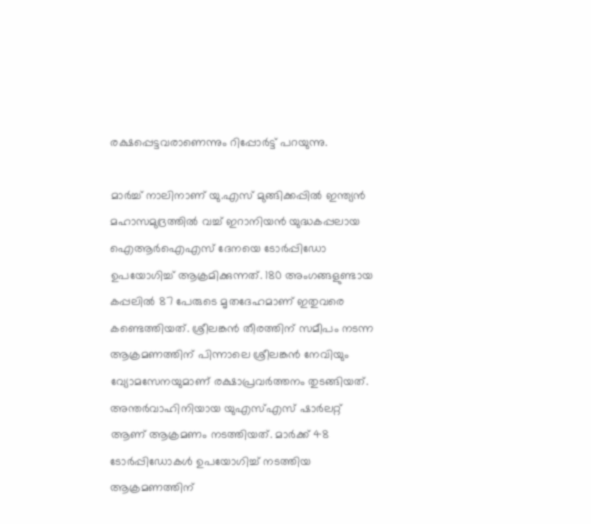രക്ഷപ്പെട്ടവരാണെന്നും റിപ്പോര്‍ട്ട് പറയുന്നു.

മാര്‍ച്ച് നാലിനാണ് യു.എസ് മുങ്ങിക്കപ്പില്‍ ഇന്ത്യന്‍ മഹാസമുദ്രത്തില്‍ വച്ച് ഇറാനിയന്‍ യുദ്ധകപ്പലായ ഐആര്‍ഐഎസ് ദേനയെ ടോർപ്പിഡോ ഉപയോഗിച്ച് ആക്രമിക്കുന്നത്. 180 അംഗങ്ങളുണ്ടായ കപ്പലില്‍ 87 പേരുടെ മൃതദേഹമാണ് ഇതുവരെ കണ്ടെത്തിയത്. ശ്രീലങ്കന്‍ തീരത്തിന് സമീപം നടന്ന ആക്രമണത്തിന് പിന്നാലെ ശ്രീലങ്കന്‍ നേവിയും വ്യോമസേനയുമാണ് രക്ഷാപ്രവര്‍ത്തനം തുടങ്ങിയത്. അന്തർവാഹിനിയായ യുഎസ്എസ് ഷാർലറ്റ് ആണ് ആക്രമണം നടത്തിയത്. മാർക്ക് 48 ടോർപ്പിഡോകൾ ഉപയോഗിച്ച് നടത്തിയ ആക്രമണത്തിന്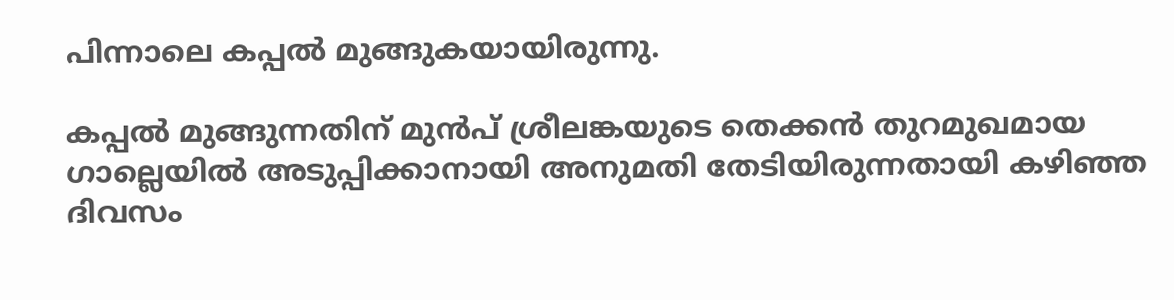പിന്നാലെ കപ്പല്‍ മുങ്ങുകയായിരുന്നു.

കപ്പല്‍ മുങ്ങുന്നതിന് മുന്‍പ് ശ്രീലങ്കയുടെ തെക്കന്‍ തുറമുഖമായ ഗാല്ലെയില്‍ അടുപ്പിക്കാനായി അനുമതി തേടിയിരുന്നതായി കഴിഞ്ഞ ദിവസം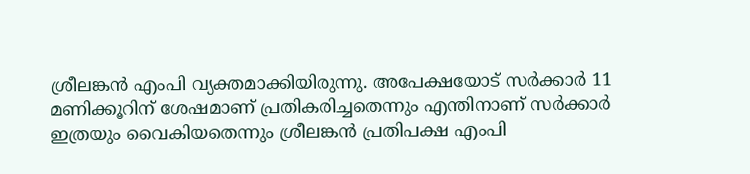ശ്രീലങ്കന്‍ എംപി വ്യക്തമാക്കിയിരുന്നു. അപേക്ഷയോട് സര്‍ക്കാര്‍ 11 മണിക്കൂറിന് ശേഷമാണ് പ്രതികരിച്ചതെന്നും എന്തിനാണ് സര്‍ക്കാര്‍ ഇത്രയും വൈകിയതെന്നും ശ്രീലങ്കന്‍ പ്രതിപക്ഷ എംപി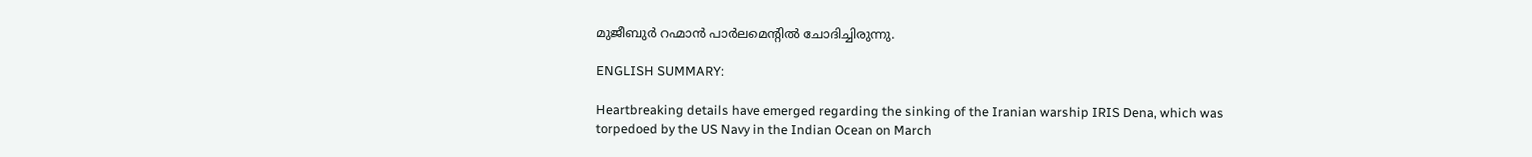മുജീബുര്‍ റഹ്മാന്‍ പാര്‍ലമെന്‍റില്‍ ചോദിച്ചിരുന്നു.

ENGLISH SUMMARY:

Heartbreaking details have emerged regarding the sinking of the Iranian warship IRIS Dena, which was torpedoed by the US Navy in the Indian Ocean on March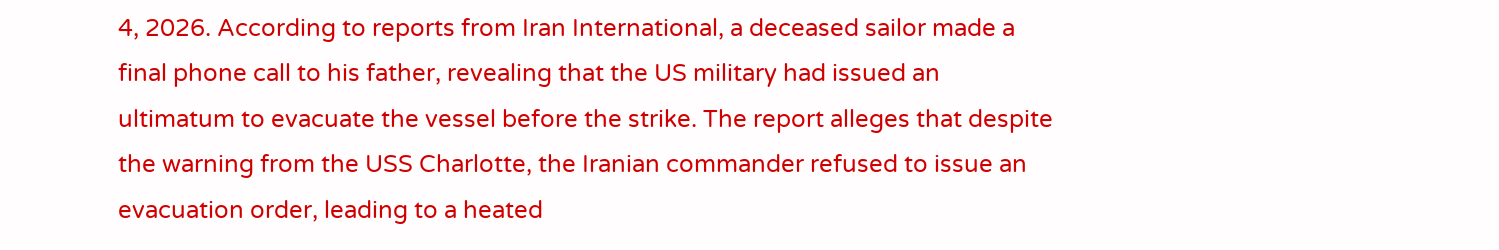4, 2026. According to reports from Iran International, a deceased sailor made a final phone call to his father, revealing that the US military had issued an ultimatum to evacuate the vessel before the strike. The report alleges that despite the warning from the USS Charlotte, the Iranian commander refused to issue an evacuation order, leading to a heated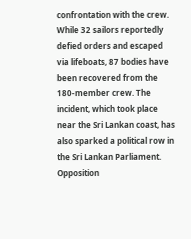confrontation with the crew. While 32 sailors reportedly defied orders and escaped via lifeboats, 87 bodies have been recovered from the 180-member crew. The incident, which took place near the Sri Lankan coast, has also sparked a political row in the Sri Lankan Parliament. Opposition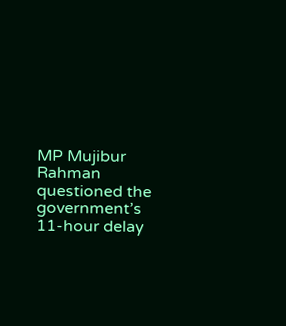MP Mujibur Rahman questioned the government’s 11-hour delay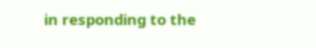in responding to the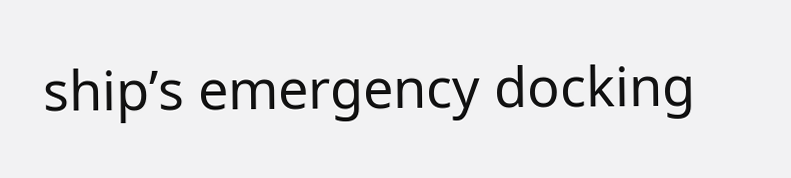ship’s emergency docking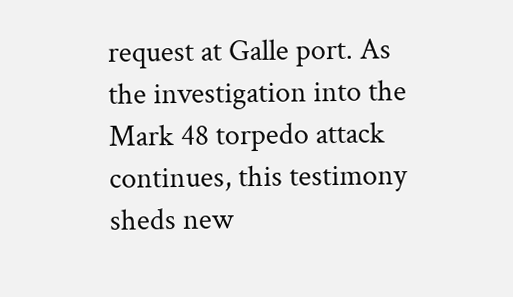request at Galle port. As the investigation into the Mark 48 torpedo attack continues, this testimony sheds new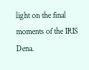light on the final moments of the IRIS Dena.